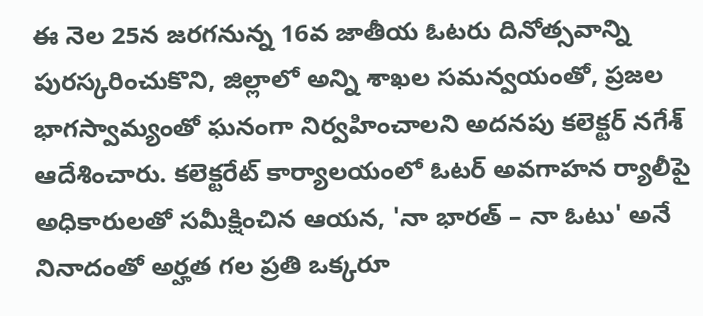ఈ నెల 25న జరగనున్న 16వ జాతీయ ఓటరు దినోత్సవాన్ని పురస్కరించుకొని, జిల్లాలో అన్ని శాఖల సమన్వయంతో, ప్రజల భాగస్వామ్యంతో ఘనంగా నిర్వహించాలని అదనపు కలెక్టర్ నగేశ్ ఆదేశించారు. కలెక్టరేట్ కార్యాలయంలో ఓటర్ అవగాహన ర్యాలీపై అధికారులతో సమీక్షించిన ఆయన, 'నా భారత్ – నా ఓటు' అనే నినాదంతో అర్హత గల ప్రతి ఒక్కరూ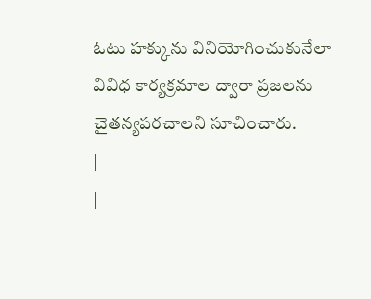ఓటు హక్కును వినియోగించుకునేలా వివిధ కార్యక్రమాల ద్వారా ప్రజలను చైతన్యపరచాలని సూచించారు.
|
|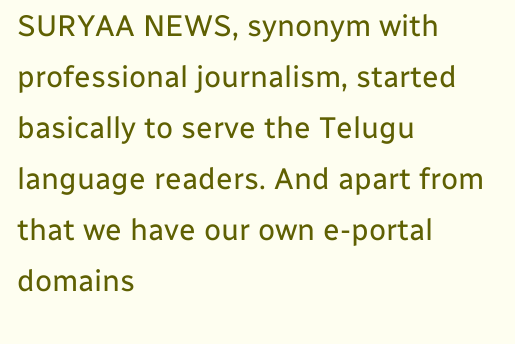SURYAA NEWS, synonym with professional journalism, started basically to serve the Telugu language readers. And apart from that we have our own e-portal domains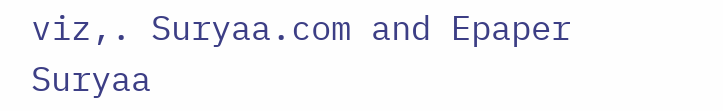viz,. Suryaa.com and Epaper Suryaa